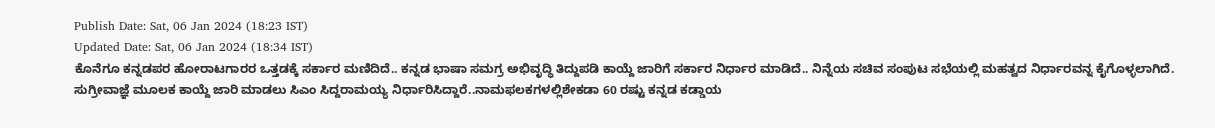Publish Date: Sat, 06 Jan 2024 (18:23 IST)
Updated Date: Sat, 06 Jan 2024 (18:34 IST)
ಕೊನೆಗೂ ಕನ್ನಡಪರ ಹೋರಾಟಗಾರರ ಒತ್ತಡಕ್ಕೆ ಸರ್ಕಾರ ಮಣಿದಿದೆ.. ಕನ್ನಡ ಭಾಷಾ ಸಮಗ್ರ ಅಭಿವೃದ್ಧಿ ತಿದ್ದುಪಡಿ ಕಾಯ್ದೆ ಜಾರಿಗೆ ಸರ್ಕಾರ ನಿರ್ಧಾರ ಮಾಡಿದೆ.. ನಿನ್ನೆಯ ಸಚಿವ ಸಂಪುಟ ಸಭೆಯಲ್ಲಿ ಮಹತ್ವದ ನಿರ್ಧಾರವನ್ನ ಕೈಗೊಳ್ಳಲಾಗಿದೆ.
ಸುಗ್ರೀವಾಜ್ಞೆ ಮೂಲಕ ಕಾಯ್ದೆ ಜಾರಿ ಮಾಡಲು ಸಿಎಂ ಸಿದ್ದರಾಮಯ್ಯ ನಿರ್ಧಾರಿಸಿದ್ದಾರೆ..ನಾಮಫಲಕಗಳಲ್ಲಿಶೇಕಡಾ 60 ರಷ್ಟು ಕನ್ನಡ ಕಡ್ಡಾಯ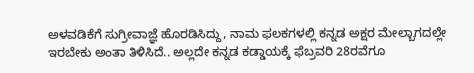ಅಳವಡಿಕೆಗೆ ಸುಗ್ರೀವಾಜ್ಞೆ ಹೊರಡಿಸಿದ್ದು, ನಾಮ ಫಲಕಗಳಲ್ಲಿ ಕನ್ನಡ ಅಕ್ಷರ ಮೇಲ್ಬಾಗದಲ್ಲೇ ಇರಬೇಕು ಅಂತಾ ತಿಳಿಸಿದೆ.. ಅಲ್ಲದೇ ಕನ್ನಡ ಕಡ್ಡಾಯಕ್ಕೆ ಫೆಬ್ರವರಿ 28ರವೆಗೂ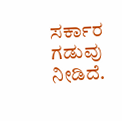ಸರ್ಕಾರ ಗಡುವು ನೀಡಿದೆ.